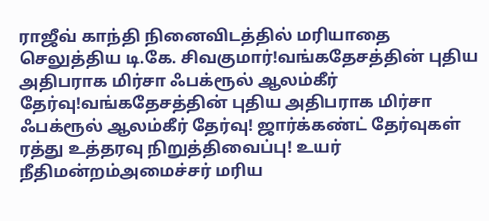ராஜீவ் காந்தி நினைவிடத்தில் மரியாதை செலுத்திய டி.கே. சிவகுமார்!வங்கதேசத்தின் புதிய அதிபராக மிர்சா ஃபக்ரூல் ஆலம்கீர் தேர்வு!வங்கதேசத்தின் புதிய அதிபராக மிர்சா ஃபக்ரூல் ஆலம்கீர் தேர்வு! ஜார்க்கண்ட் தேர்வுகள் ரத்து உத்தரவு நிறுத்திவைப்பு! உயர் நீதிமன்றம்அமைச்சர் மரிய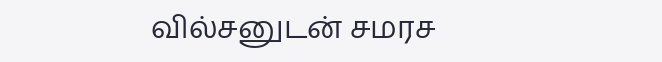வில்சனுடன் சமரச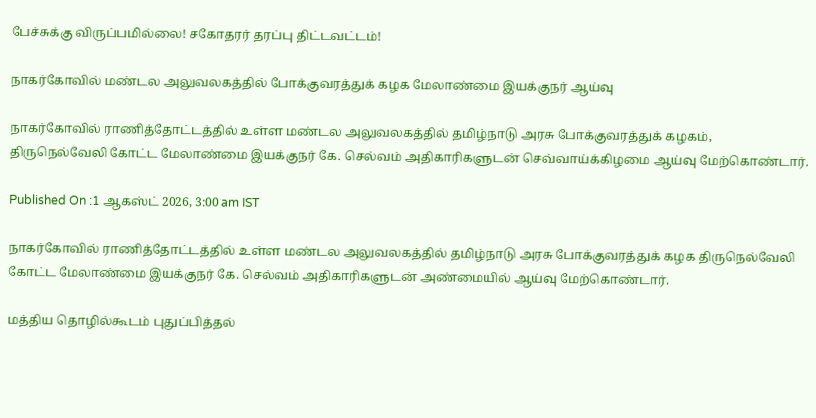பேச்சுக்கு விருப்பமில்லை! சகோதரர் தரப்பு திட்டவட்டம்!

நாகர்கோவில் மண்டல அலுவலகத்தில் போக்குவரத்துக் கழக மேலாண்மை இயக்குநர் ஆய்வு

நாகர்கோவில் ராணித்தோட்டத்தில் உள்ள மண்டல அலுவலகத்தில் தமிழ்நாடு அரசு போக்குவரத்துக் கழகம், திருநெல்வேலி கோட்ட மேலாண்மை இயக்குநர் கே. செல்வம் அதிகாரிகளுடன் செவ்வாய்க்கிழமை ஆய்வு மேற்கொண்டார்.

Published On :1 ஆகஸ்ட் 2026, 3:00 am IST

நாகர்கோவில் ராணித்தோட்டத்தில் உள்ள மண்டல அலுவலகத்தில் தமிழ்நாடு அரசு போக்குவரத்துக் கழக திருநெல்வேலி கோட்ட மேலாண்மை இயக்குநர் கே. செல்வம் அதிகாரிகளுடன் அண்மையில் ஆய்வு மேற்கொண்டார்.

மத்திய தொழில்கூடம் புதுப்பித்தல்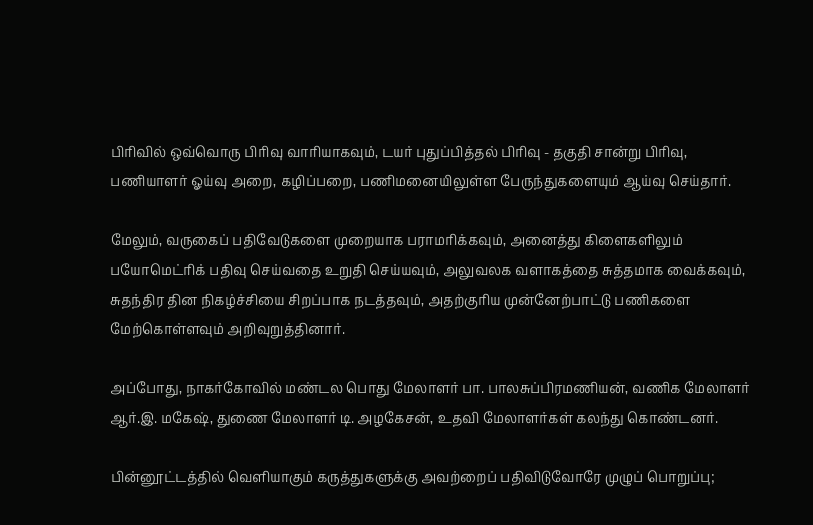பிரிவில் ஒவ்வொரு பிரிவு வாரியாகவும், டயர் புதுப்பித்தல் பிரிவு - தகுதி சான்று பிரிவு, பணியாளர் ஓய்வு அறை, கழிப்பறை, பணிமனையிலுள்ள பேருந்துகளையும் ஆய்வு செய்தார்.

மேலும், வருகைப் பதிவேடுகளை முறையாக பராமரிக்கவும், அனைத்து கிளைகளிலும் பயோமெட்ரிக் பதிவு செய்வதை உறுதி செய்யவும், அலுவலக வளாகத்தை சுத்தமாக வைக்கவும், சுதந்திர தின நிகழ்ச்சியை சிறப்பாக நடத்தவும், அதற்குரிய முன்னேற்பாட்டு பணிகளை மேற்கொள்ளவும் அறிவுறுத்தினார்.

அப்போது, நாகர்கோவில் மண்டல பொது மேலாளர் பா. பாலசுப்பிரமணியன், வணிக மேலாளர் ஆர்.இ. மகேஷ், துணை மேலாளர் டி. அழகேசன், உதவி மேலாளர்கள் கலந்து கொண்டனர்.

பின்னூட்டத்தில் வெளியாகும் கருத்துகளுக்கு அவற்றைப் பதிவிடுவோரே முழுப் பொறுப்பு;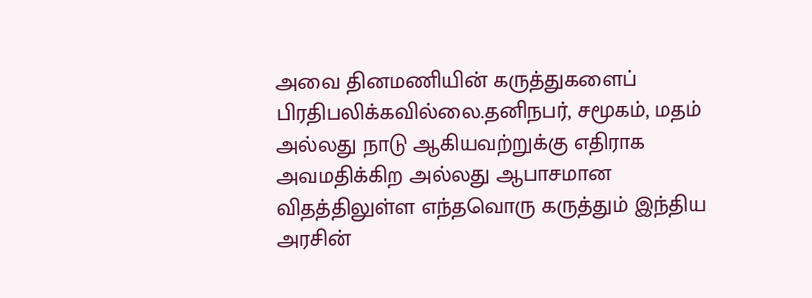அவை தினமணியின் கருத்துகளைப் பிரதிபலிக்கவில்லை.தனிநபர், சமூகம், மதம் அல்லது நாடு ஆகியவற்றுக்கு எதிராக அவமதிக்கிற அல்லது ஆபாசமான விதத்திலுள்ள எந்தவொரு கருத்தும் இந்திய அரசின்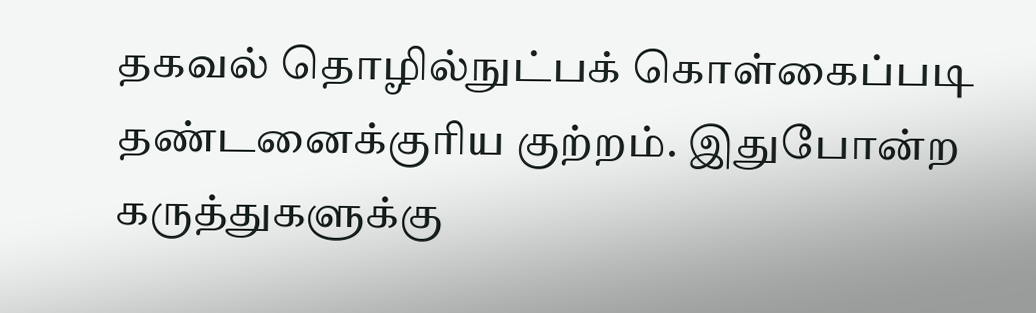தகவல் தொழில்நுட்பக் கொள்கைப்படி தண்டனைக்குரிய குற்றம். இதுபோன்ற கருத்துகளுக்கு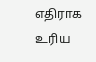எதிராக உரிய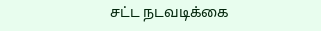சட்ட நடவடிக்கை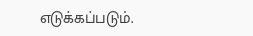எடுக்கப்படும்.